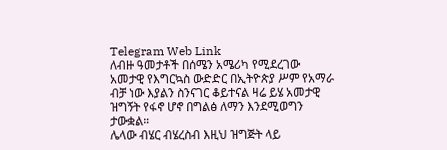Telegram Web Link
ለብዙ ዓመታቶች በሰሜን አሜሪካ የሚደረገው አመታዊ የእግርኳስ ውድድር በኢትዮጵያ ሥም የአማራ ብቻ ነው እያልን ስንናገር ቆይተናል ዛሬ ይሄ አመታዊ ዝግኝት የፋኖ ሆኖ በግልፅ ለማን እንደሚወግን ታውቋል።
ሌላው ብሄር ብሄረስብ እዚህ ዝግጅት ላይ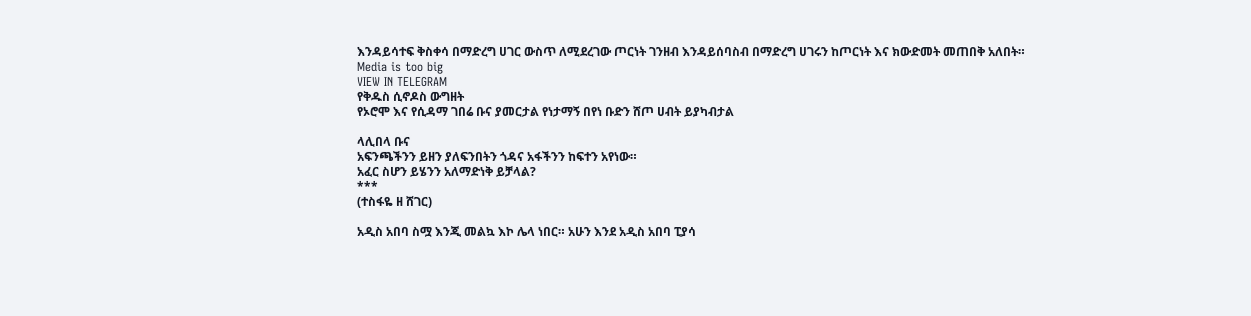እንዳይሳተፍ ቅስቀሳ በማድረግ ሀገር ውስጥ ለሚደረገው ጦርነት ገንዘብ እንዳይሰባስብ በማድረግ ሀገሩን ከጦርነት እና ክውድመት መጠበቅ አለበት።
Media is too big
VIEW IN TELEGRAM
የቅዱስ ሲኖዶስ ውግዘት
የኦሮሞ እና የሲዳማ ገበሬ ቡና ያመርታል የነታማኝ በየነ ቡድን ሸጦ ሀብት ይያካብታል

ላሊበላ ቡና
አፍንጫችንን ይዘን ያለፍንበትን ጎዳና አፋችንን ከፍተን አየነው።
አፈር ስሆን ይሄንን አለማድነቅ ይቻላል?
***
(ተስፋዬ ዘ ሸገር)

አዲስ አበባ ስሟ እንጂ መልኳ እኮ ሌላ ነበር። አሁን እንደ አዲስ አበባ ፒያሳ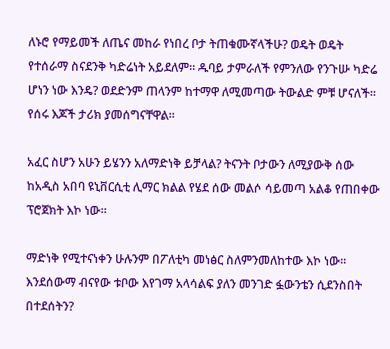ለኑሮ የማይመች ለጤና መከራ የነበረ ቦታ ትጠቁሙኛላችሁ? ወዴት ወዴት የተሰራማ ስናደንቅ ካድሬነት አይደለም። ዱባይ ታምራለች የምንለው የንጉሡ ካድሬ ሆነን ነው እንዴ? ወደድንም ጠላንም ከተማዋ ለሚመጣው ትውልድ ምቹ ሆናለች። የሰሩ እጆች ታሪክ ያመሰግናቸዋል።

አፈር ስሆን አሁን ይሄንን አለማድነቅ ይቻላል? ትናንት ቦታውን ለሚያውቅ ሰው ከአዲስ አበባ ዩኒቨርሲቲ ሊማር ክልል የሄደ ሰው መልሶ ሳይመጣ አልቆ የጠበቀው ፕሮጀክት እኮ ነው።

ማድነቅ የሚተናነቀን ሁሉንም በፖለቲካ መነፅር ስለምንመለከተው እኮ ነው። እንደሰውማ ብናየው ቱቦው እየገማ አላሳልፍ ያለን መንገድ ፏውንቴን ሲደንስበት በተደሰትን?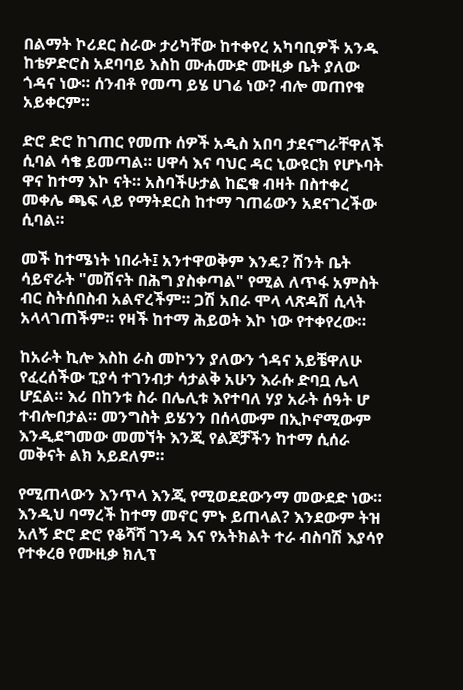በልማት ኮሪደር ስራው ታሪካቸው ከተቀየረ አካባቢዎች አንዱ ከቴዎድሮስ አደባባይ እስከ ሙሐሙድ ሙዚቃ ቤት ያለው ጎዳና ነው። ሰንብቶ የመጣ ይሄ ሀገሬ ነው? ብሎ መጠየቁ አይቀርም።

ድሮ ድሮ ከገጠር የመጡ ሰዎች አዲስ አበባ ታደናግራቸዋለች ሲባል ሳቄ ይመጣል። ሀዋሳ እና ባህር ዳር ኒውዩርክ የሆኑባት ዋና ከተማ እኮ ናት። አስባችሁታል ከፎቁ ብዛት በስተቀረ መቀሌ ጫፍ ላይ የማትደርስ ከተማ ገጠሬውን አደናገረችው ሲባል።

መች ከተሜነት ነበራት፤ አንተዋወቅም እንዴ? ሽንት ቤት ሳይኖራት "መሽናት በሕግ ያስቀጣል" የሚል ለጥፋ አምስት ብር ስትሰበስብ አልኖረችም። ጋሽ አበራ ሞላ ላጽዳሽ ሲላት አላላገጠችም። የዛች ከተማ ሕይወት እኮ ነው የተቀየረው።

ከአራት ኪሎ እስከ ራስ መኮንን ያለውን ጎዳና አይቼዋለሁ የፈረሰችው ፒያሳ ተገንብታ ሳታልቅ አሁን እራሱ ድባቧ ሌላ ሆኗል። እሪ በከንቱ ስራ በሌሊቱ እየተባለ ሃያ አራት ሰዓት ሆ ተብሎበታል። መንግስት ይሄንን በሰላሙም በኢኮኖሚውም እንዲደግመው መመኘት እንጂ የልጆቻችን ከተማ ሲሰራ መቅናት ልክ አይደለም።

የሚጠላውን እንጥላ እንጂ የሚወደደውንማ መውደድ ነው። እንዲህ ባማረች ከተማ መኖር ምኑ ይጠላል? እንደውም ትዝ አለኝ ድሮ ድሮ የቆሻሻ ገንዳ እና የአትክልት ተራ ብስባሽ እያሳየ የተቀረፀ የሙዚቃ ክሊፕ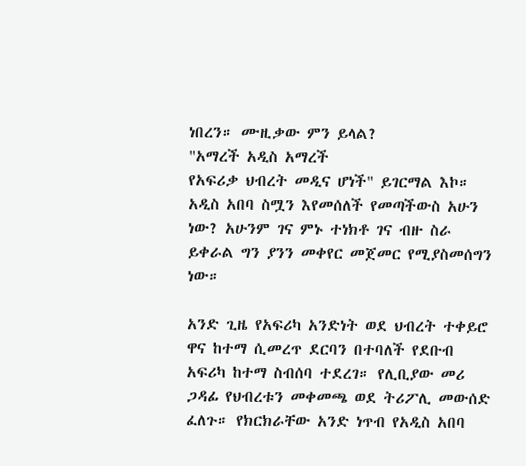ነበረን። ሙዚቃው ምን ይላል?
"አማረች አዲስ አማረች
የአፍሪቃ ህብረት መዲና ሆነች" ይገርማል እኮ።
አዲስ አበባ ስሟን እየመሰለች የመጣችውስ አሁን ነው? አሁንም ገና ምኑ ተነክቶ ገና ብዙ ስራ ይቀራል ግን ያንን መቀየር መጀመር የሚያስመሰግን ነው።

አንድ ጊዜ የአፍሪካ አንድነት ወደ ህብረት ተቀይሮ ዋና ከተማ ሲመረጥ ደርባን በተባለች የደቡብ አፍሪካ ከተማ ስብሰባ ተደረገ። የሊቢያው መሪ ጋዳፊ የህብረቱን መቀመጫ ወደ ትሪፖሊ መውሰድ ፈለጉ። የክርክራቸው አንድ ነጥብ የአዲስ አበባ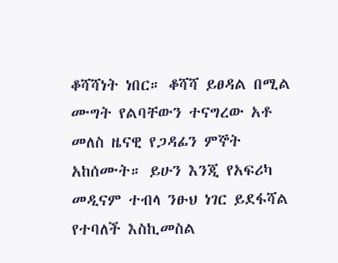ቆሻሻነት ነበር። ቆሻሻ ይፀዳል በሚል ሙግት የልባቸውን ተናግረው አቶ መለስ ዜናዊ የጋዳፊን ምኞት አከሰሙት። ይሁን እንጂ የአፍሪካ መዲናም ተብላ ንፁህ ነገር ይደፋሻል የተባለች እስኪመስል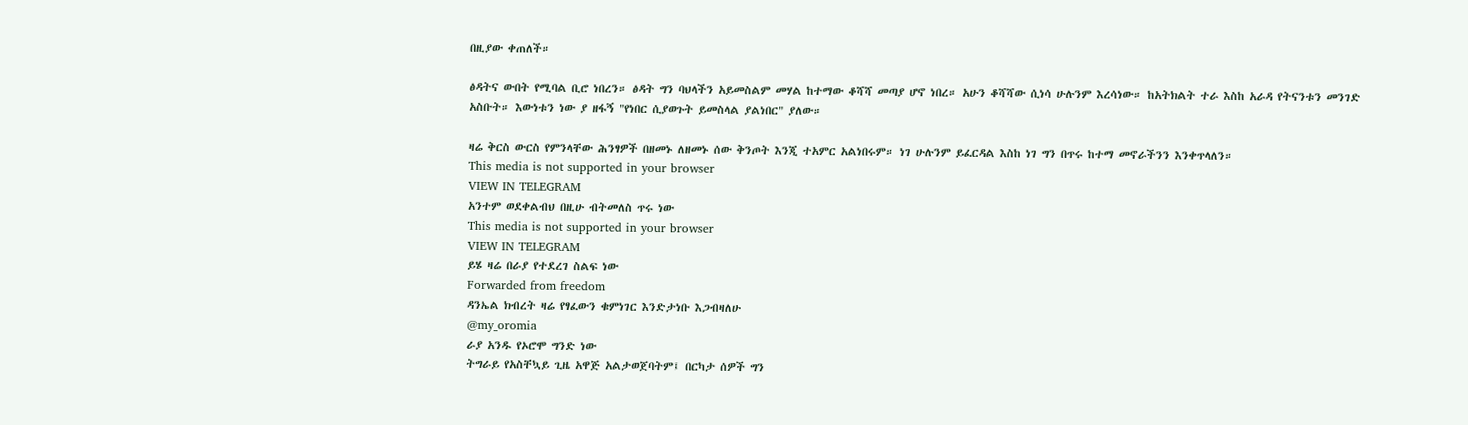በዚያው ቀጠለች።

ፅዳትና ውበት የሚባል ቢሮ ነበረን። ፅዳት ግን ባህላችን አይመስልም መሃል ከተማው ቆሻሻ መጣያ ሆኖ ነበረ። አሁን ቆሻሻው ሲነሳ ሁሉንም እረሳነው። ከአትክልት ተራ እስከ አራዳ የትናንቱን መንገድ አስቡት። እውነቱን ነው ያ ዘፋኝ "የነበር ሲያወጉት ይመስላል ያልነበር" ያለው።

ዛሬ ቅርስ ውርስ የምንላቸው ሕንፃዎች በዘመኑ ለዘመኑ ሰው ቅንጦት እንጂ ተአምር አልነበሩም። ነገ ሁሉንም ይፈርዳል እስከ ነገ ግን በጥሩ ከተማ መኖራችንን እንቀጥላለን።
This media is not supported in your browser
VIEW IN TELEGRAM
አንተም ወደቀልብህ በዚሁ ብትመለስ ጥሩ ነው
This media is not supported in your browser
VIEW IN TELEGRAM
ይሄ ዛሬ በራያ የተደረገ ስልፍ ነው
Forwarded from freedom
ዳንኤል ክብረት ዛሬ የፃፈውን ቁምነገር እንድታነቡ እጋብዛለሁ
@my_oromia
ራያ አንዱ የኦሮሞ ግንድ ነው
ትግራይ የአስቸኳይ ጊዜ አዋጅ አልታወጀባትም፤ በርካታ ሰዎች ግን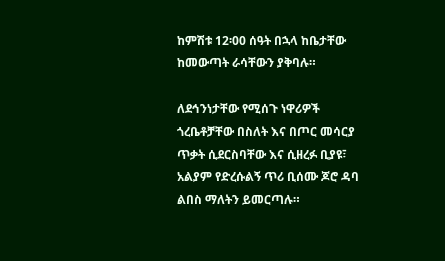ከምሽቱ 12፡00 ሰዓት በኋላ ከቤታቸው ከመውጣት ራሳቸውን ያቅባሉ።

ለደኅንነታቸው የሚሰጉ ነዋሪዎች ጎረቤቶቻቸው በስለት እና በጦር መሳርያ ጥቃት ሲደርስባቸው እና ሲዘረፉ ቢያዩ፣ አልያም የድረሱልኝ ጥሪ ቢሰሙ ጆሮ ዳባ ልበስ ማለትን ይመርጣሉ።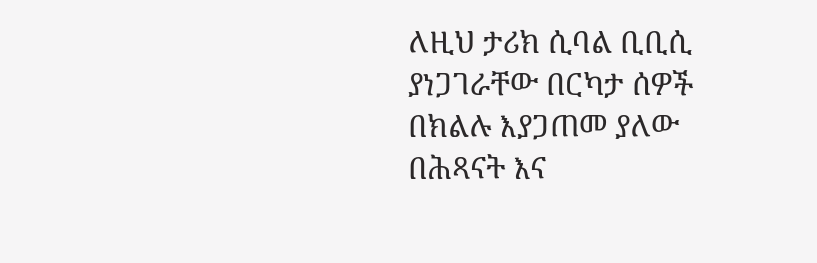ለዚህ ታሪክ ሲባል ቢቢሲ ያነጋገራቸው በርካታ ሰዎች በክልሉ እያጋጠመ ያለው በሕጻናት እና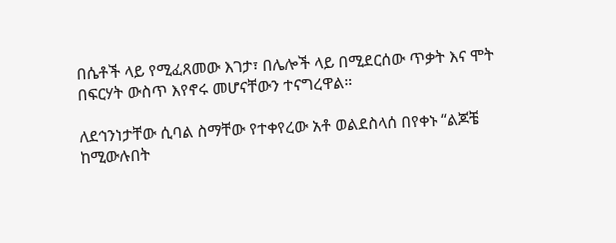በሴቶች ላይ የሚፈጸመው እገታ፣ በሌሎች ላይ በሚደርሰው ጥቃት እና ሞት በፍርሃት ውስጥ እየኖሩ መሆናቸውን ተናግረዋል።

ለደኅንነታቸው ሲባል ስማቸው የተቀየረው አቶ ወልደስላሰ በየቀኑ “ልጆቼ ከሚውሉበት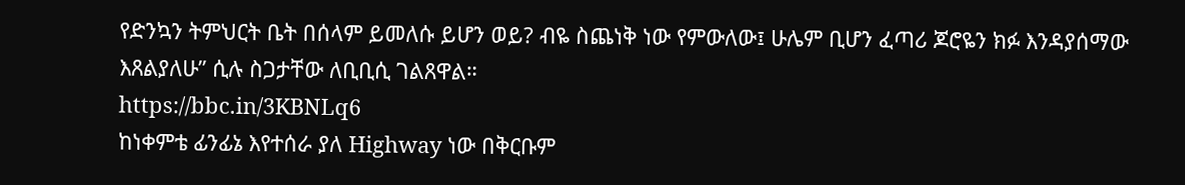የድንኳን ትምህርት ቤት በሰላም ይመለሱ ይሆን ወይ? ብዬ ስጨነቅ ነው የምውለው፤ ሁሌም ቢሆን ፈጣሪ ጆሮዬን ክፉ እንዳያሰማው እጸልያለሁ” ሲሉ ስጋታቸው ለቢቢሲ ገልጸዋል።
https://bbc.in/3KBNLq6
ከነቀምቴ ፊንፊኔ እየተሰራ ያለ Highway ነው በቅርቡም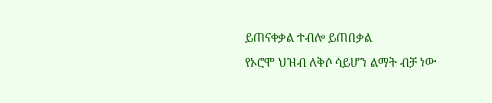ይጠናቀቃል ተብሎ ይጠበቃል
የኦሮሞ ህዝብ ለቅሶ ሳይሆን ልማት ብቻ ነው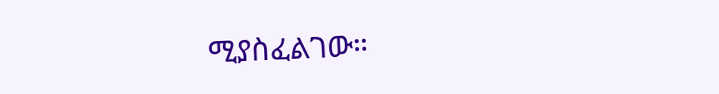ሚያስፈልገው።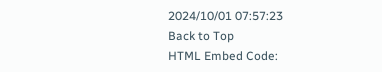2024/10/01 07:57:23
Back to Top
HTML Embed Code: